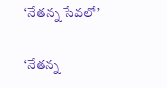‘నేతన్న సేవలో’

‘నేతన్న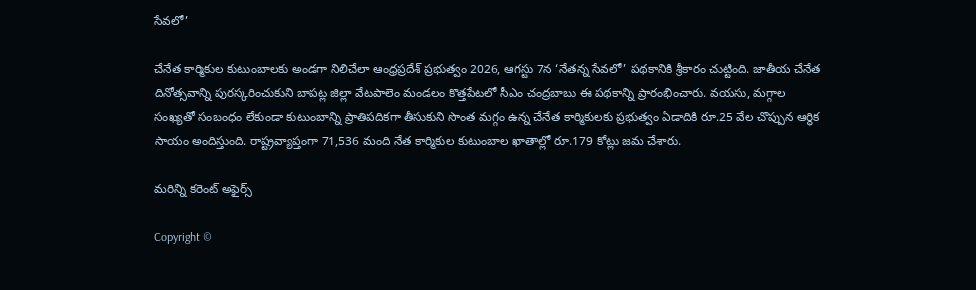సేవలో’

చేనేత కార్మికుల కుటుంబాలకు అండగా నిలిచేలా ఆంధ్రప్రదేశ్‌ ప్రభుత్వం 2026, ఆగస్టు 7న ‘నేతన్న సేవలో’ పథకానికి శ్రీకారం చుట్టింది. జాతీయ చేనేత దినోత్సవాన్ని పురస్కరించుకుని బాపట్ల జిల్లా వేటపాలెం మండలం కొత్తపేటలో సీఎం చంద్రబాబు ఈ పథకాన్ని ప్రారంభించారు. వయసు, మగ్గాల సంఖ్యతో సంబంధం లేకుండా కుటుంబాన్ని ప్రాతిపదికగా తీసుకుని సొంత మగ్గం ఉన్న చేనేత కార్మికులకు ప్రభుత్వం ఏడాదికి రూ.25 వేల చొప్పున ఆర్థిక సాయం అందిస్తుంది. రాష్ట్రవ్యాప్తంగా 71,536 మంది నేత కార్మికుల కుటుంబాల ఖాతాల్లో రూ.179 కోట్లు జమ చేశారు.

మరిన్ని కరెంట్ అఫైర్స్

Copyright ©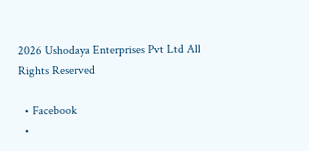2026 Ushodaya Enterprises Pvt Ltd All Rights Reserved

  • Facebook
  •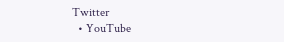Twitter
  • YouTube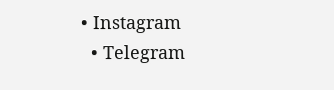• Instagram
  • Telegram